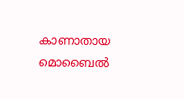കാണാതായ മൊബൈൽ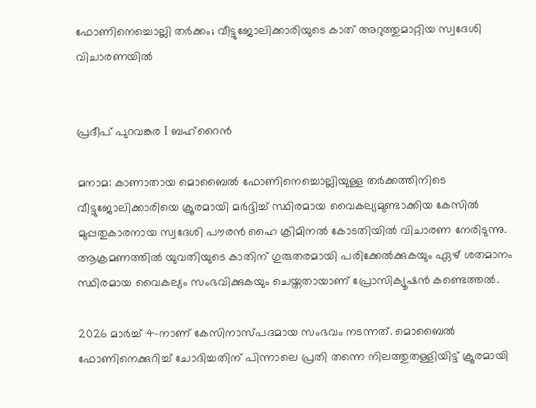ഫോണിനെച്ചൊല്ലി തർക്കം; വീട്ടുജോലിക്കാരിയുടെ കാത് അറുത്തുമാറ്റിയ സ്വദേശി വിചാരണയിൽ


പ്രദീപ് പുറവങ്കര I ബഹ്റൈൻ

മനാമ: കാണാതായ മൊബൈൽ ഫോണിനെച്ചൊല്ലിയുള്ള തർക്കത്തിനിടെ വീട്ടുജോലിക്കാരിയെ ക്രൂരമായി മർദ്ദിച്ച് സ്ഥിരമായ വൈകല്യമുണ്ടാക്കിയ കേസിൽ മുപ്പതുകാരനായ സ്വദേശി പൗരൻ ഹൈ ക്രിമിനൽ കോടതിയിൽ വിചാരണ നേരിടുന്നു. ആക്രമണത്തിൽ യുവതിയുടെ കാതിന് ഗുരുതരമായി പരിക്കേൽക്കുകയും ഏഴ് ശതമാനം സ്ഥിരമായ വൈകല്യം സംഭവിക്കുകയും ചെയ്തതായാണ് പ്രോസിക്യൂഷൻ കണ്ടെത്തൽ.

2026 മാർച്ച് 4-നാണ് കേസിനാസ്പദമായ സംഭവം നടന്നത്. മൊബൈൽ ഫോണിനെക്കുറിച്ച് ചോദിച്ചതിന് പിന്നാലെ പ്രതി തന്നെ നിലത്തുതള്ളിയിട്ട് ക്രൂരമായി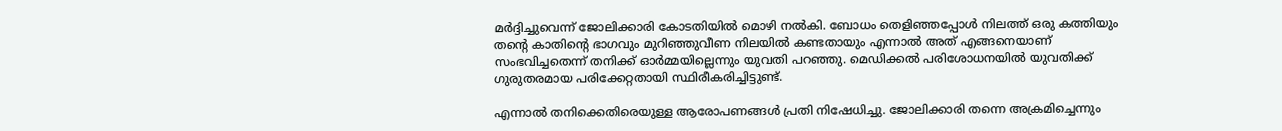മർദ്ദിച്ചുവെന്ന് ജോലിക്കാരി കോടതിയിൽ മൊഴി നൽകി. ബോധം തെളിഞ്ഞപ്പോൾ നിലത്ത് ഒരു കത്തിയും തന്റെ കാതിന്റെ ഭാഗവും മുറിഞ്ഞുവീണ നിലയിൽ കണ്ടതായും എന്നാൽ അത് എങ്ങനെയാണ് സംഭവിച്ചതെന്ന് തനിക്ക് ഓർമ്മയില്ലെന്നും യുവതി പറഞ്ഞു. മെഡിക്കൽ പരിശോധനയിൽ യുവതിക്ക് ഗുരുതരമായ പരിക്കേറ്റതായി സ്ഥിരീകരിച്ചിട്ടുണ്ട്.

എന്നാൽ തനിക്കെതിരെയുള്ള ആരോപണങ്ങൾ പ്രതി നിഷേധിച്ചു. ജോലിക്കാരി തന്നെ അക്രമിച്ചെന്നും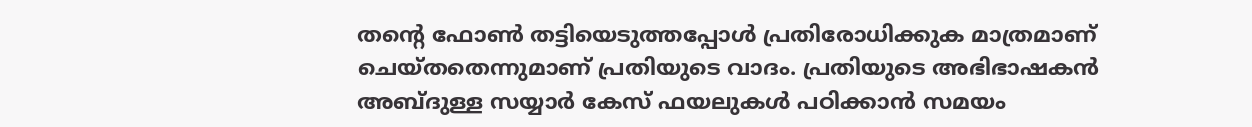തന്റെ ഫോൺ തട്ടിയെടുത്തപ്പോൾ പ്രതിരോധിക്കുക മാത്രമാണ് ചെയ്തതെന്നുമാണ് പ്രതിയുടെ വാദം. പ്രതിയുടെ അഭിഭാഷകൻ അബ്ദുള്ള സയ്യാർ കേസ് ഫയലുകൾ പഠിക്കാൻ സമയം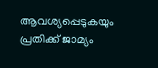ആവശ്യപ്പെടുകയും പ്രതിക്ക് ജാമ്യം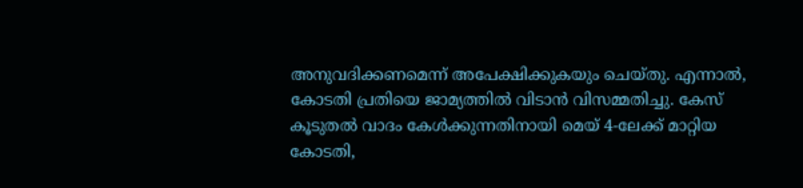അനുവദിക്കണമെന്ന് അപേക്ഷിക്കുകയും ചെയ്തു. എന്നാൽ, കോടതി പ്രതിയെ ജാമ്യത്തിൽ വിടാൻ വിസമ്മതിച്ചു. കേസ് കൂടുതൽ വാദം കേൾക്കുന്നതിനായി മെയ് 4-ലേക്ക് മാറ്റിയ കോടതി,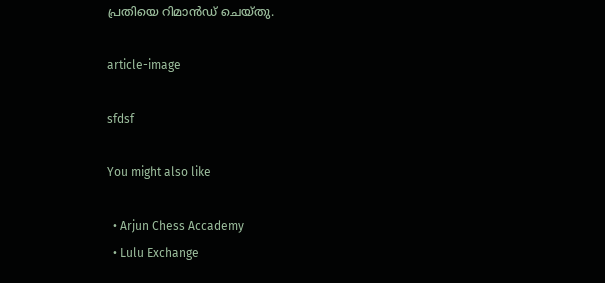പ്രതിയെ റിമാൻഡ് ചെയ്തു.

article-image

sfdsf

You might also like

  • Arjun Chess Accademy
  • Lulu Exchange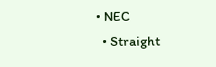• NEC
  • Straight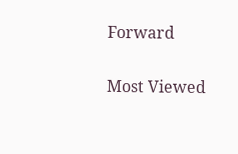Forward

Most Viewed